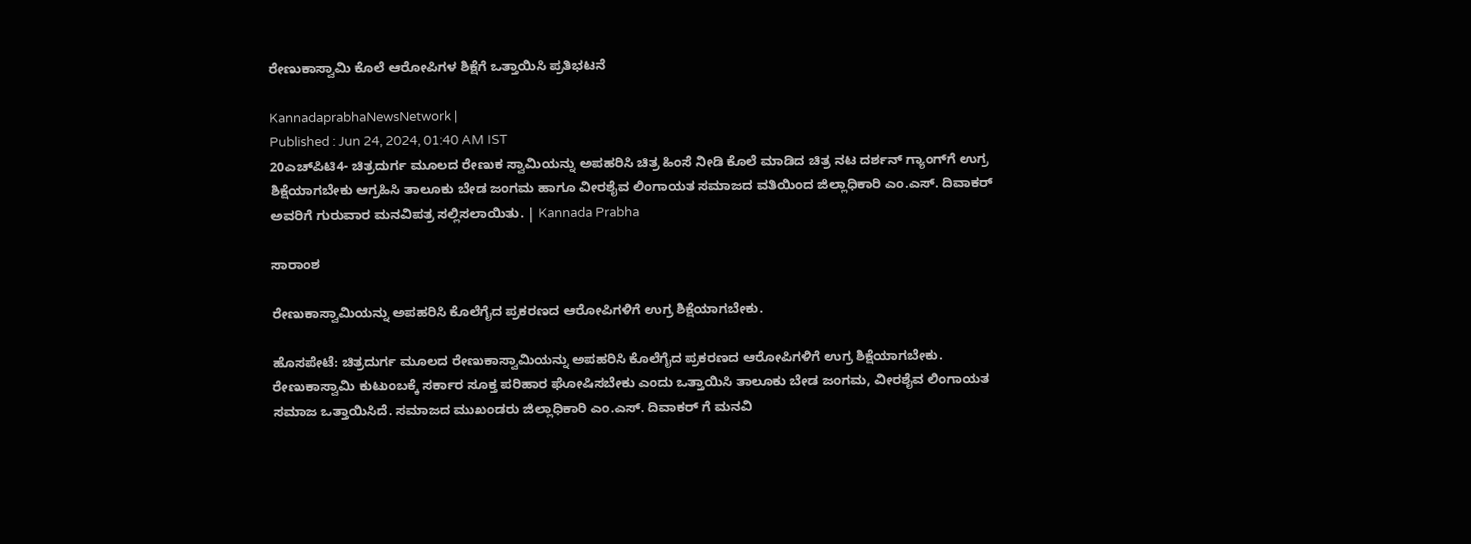ರೇಣುಕಾಸ್ವಾಮಿ ಕೊಲೆ ಆರೋಪಿಗಳ ಶಿಕ್ಷೆಗೆ ಒತ್ತಾಯಿಸಿ ಪ್ರತಿಭಟನೆ

KannadaprabhaNewsNetwork |
Published : Jun 24, 2024, 01:40 AM IST
20ಎಚ್‌ಪಿಟಿ4- ಚಿತ್ರದುರ್ಗ ಮೂಲದ ರೇಣುಕ ಸ್ವಾಮಿಯನ್ನು ಅಪಹರಿಸಿ ಚಿತ್ರ ಹಿಂಸೆ ನೀಡಿ ಕೊಲೆ ಮಾಡಿದ ಚಿತ್ರ ನಟ ದರ್ಶನ್‌ ಗ್ಯಾಂಗ್‌ಗೆ ಉಗ್ರ ಶಿಕ್ಷೆಯಾಗಬೇಕು ಆಗ್ರಹಿಸಿ ತಾಲೂಕು ಬೇಡ ಜಂಗಮ ಹಾಗೂ ವೀರಶೈವ ಲಿಂಗಾಯತ ಸಮಾಜದ ವತಿಯಿಂದ ಜಿಲ್ಲಾಧಿಕಾರಿ ಎಂ.ಎಸ್. ದಿವಾಕರ್‌ ಅವರಿಗೆ ಗುರುವಾರ ಮನವಿಪತ್ರ ಸಲ್ಲಿಸಲಾಯಿತು. | Kannada Prabha

ಸಾರಾಂಶ

ರೇಣುಕಾಸ್ವಾಮಿಯನ್ನು ಅಪಹರಿಸಿ ಕೊಲೆಗೈದ ಪ್ರಕರಣದ ಆರೋಪಿಗಳಿಗೆ ಉಗ್ರ ಶಿಕ್ಷೆಯಾಗಬೇಕು.

ಹೊಸಪೇಟೆ: ಚಿತ್ರದುರ್ಗ ಮೂಲದ ರೇಣುಕಾಸ್ವಾಮಿಯನ್ನು ಅಪಹರಿಸಿ ಕೊಲೆಗೈದ ಪ್ರಕರಣದ ಆರೋಪಿಗಳಿಗೆ ಉಗ್ರ ಶಿಕ್ಷೆಯಾಗಬೇಕು. ರೇಣುಕಾಸ್ವಾಮಿ ಕುಟುಂಬಕ್ಕೆ ಸರ್ಕಾರ ಸೂಕ್ತ ಪರಿಹಾರ ಘೋಷಿಸಬೇಕು ಎಂದು ಒತ್ತಾಯಿಸಿ ತಾಲೂಕು ಬೇಡ ಜಂಗಮ, ವೀರಶೈವ ಲಿಂಗಾಯತ ಸಮಾಜ ಒತ್ತಾಯಿಸಿದೆ. ಸಮಾಜದ ಮುಖಂಡರು ಜಿಲ್ಲಾಧಿಕಾರಿ ಎಂ.ಎಸ್. ದಿವಾಕರ್‌ ಗೆ ಮನವಿ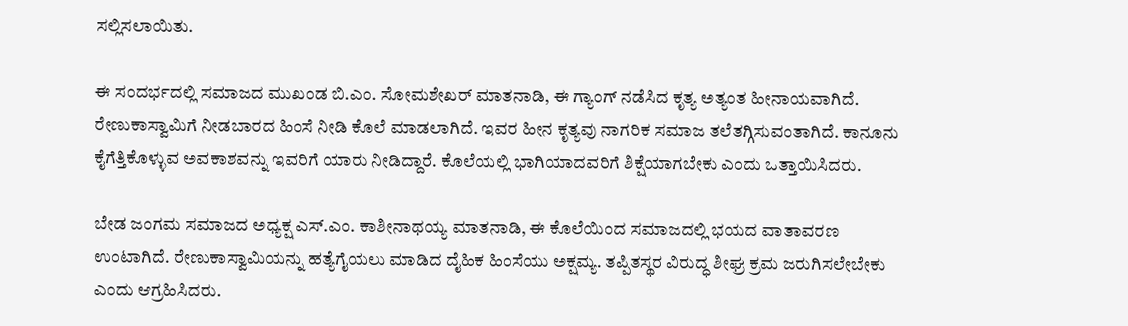ಸಲ್ಲಿಸಲಾಯಿತು.

ಈ ಸಂದರ್ಭದಲ್ಲಿ ಸಮಾಜದ ಮುಖಂಡ ಬಿ.ಎಂ. ಸೋಮಶೇಖರ್ ಮಾತನಾಡಿ, ಈ ಗ್ಯಾಂಗ್ ನಡೆಸಿದ ಕೃತ್ಯ ಅತ್ಯಂತ ಹೀನಾಯವಾಗಿದೆ. ರೇಣುಕಾಸ್ವಾಮಿಗೆ ನೀಡಬಾರದ ಹಿಂಸೆ ನೀಡಿ ಕೊಲೆ ಮಾಡಲಾಗಿದೆ. ಇವರ ಹೀನ ಕೃತ್ಯವು ನಾಗರಿಕ ಸಮಾಜ ತಲೆತಗ್ಗಿಸುವಂತಾಗಿದೆ. ಕಾನೂನು ಕೈಗೆತ್ತಿಕೊಳ್ಳುವ ಅವಕಾಶವನ್ನು ಇವರಿಗೆ ಯಾರು ನೀಡಿದ್ದಾರೆ. ಕೊಲೆಯಲ್ಲಿ ಭಾಗಿಯಾದವರಿಗೆ ಶಿಕ್ಷೆಯಾಗಬೇಕು ಎಂದು ಒತ್ತಾಯಿಸಿದರು.

ಬೇಡ ಜಂಗಮ ಸಮಾಜದ ಅಧ್ಯಕ್ಷ ಎಸ್.ಎಂ‌. ಕಾಶೀನಾಥಯ್ಯ ಮಾತನಾಡಿ, ಈ ಕೊಲೆಯಿಂದ ಸಮಾಜದಲ್ಲಿ ಭಯದ ವಾತಾವರಣ ಉಂಟಾಗಿದೆ. ರೇಣುಕಾಸ್ವಾಮಿಯನ್ನು ಹತ್ಯೆಗೈಯಲು ಮಾಡಿದ ದೈಹಿಕ ಹಿಂಸೆಯು ಅಕ್ಷಮ್ಯ. ತಪ್ಪಿತಸ್ಥರ ವಿರುದ್ಧ ಶೀಘ್ರ ಕ್ರಮ ಜರುಗಿಸಲೇಬೇಕು ಎಂದು ಆಗ್ರಹಿಸಿದರು.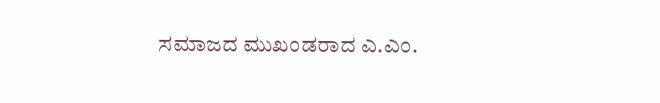ಸಮಾಜದ ಮುಖಂಡರಾದ ಎ.ಎಂ.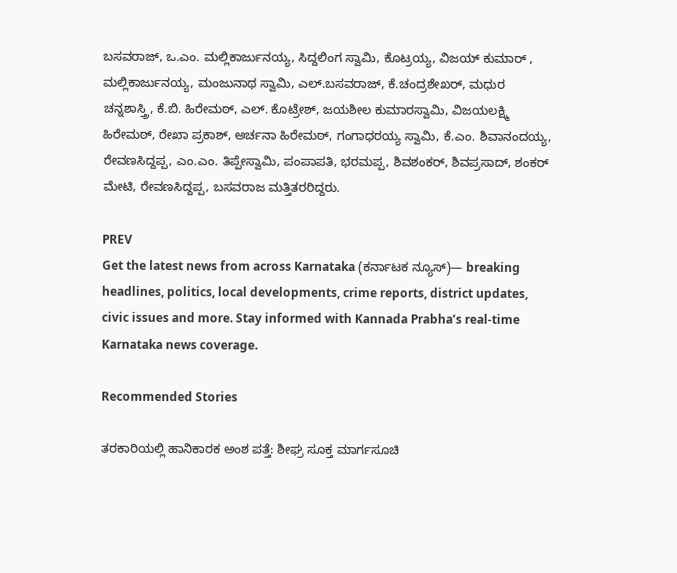ಬಸವರಾಜ್, ಒ.ಎಂ. ಮಲ್ಲಿಕಾರ್ಜುನಯ್ಯ, ಸಿದ್ದಲಿಂಗ ಸ್ವಾಮಿ, ಕೊಟ್ರಯ್ಯ, ವಿಜಯ್ ಕುಮಾರ್ , ಮಲ್ಲಿಕಾರ್ಜುನಯ್ಯ, ಮಂಜುನಾಥ ಸ್ವಾಮಿ, ಎಲ್.ಬಸವರಾಜ್, ಕೆ.ಚಂದ್ರಶೇಖರ್, ಮಧುರ ಚನ್ನಶಾಸ್ತ್ರಿ, ಕೆ.ಬಿ. ಹಿರೇಮಠ್, ಎಲ್. ಕೊಟ್ರೇಶ್, ಜಯಶೀಲ ಕುಮಾರಸ್ವಾಮಿ, ವಿಜಯಲಕ್ಷ್ಮಿ ಹಿರೇಮಠ್, ರೇಖಾ ಪ್ರಕಾಶ್, ಅರ್ಚನಾ ಹಿರೇಮಠ್, ಗಂಗಾಧರಯ್ಯ ಸ್ವಾಮಿ, ಕೆ.ಎಂ. ಶಿವಾನಂದಯ್ಯ, ರೇವಣಸಿದ್ದಪ್ಪ, ಎಂ.ಎಂ. ತಿಪ್ಪೇಸ್ವಾಮಿ, ಪಂಪಾಪತಿ, ಭರಮಪ್ಪ, ಶಿವಶಂಕರ್, ಶಿವಪ್ರಸಾದ್, ಶಂಕರ್ ಮೇಟಿ, ರೇವಣಸಿದ್ದಪ್ಪ, ಬಸವರಾಜ ಮತ್ತಿತರರಿದ್ದರು.

PREV
Get the latest news from across Karnataka (ಕರ್ನಾಟಕ ನ್ಯೂಸ್)— breaking headlines, politics, local developments, crime reports, district updates, civic issues and more. Stay informed with Kannada Prabha’s real‑time Karnataka news coverage.

Recommended Stories

ತರಕಾರಿಯಲ್ಲಿ ಹಾನಿಕಾರಕ ಅಂಶ ಪತ್ತೆ: ಶೀಘ್ರ ಸೂಕ್ತ ಮಾರ್ಗಸೂಚಿ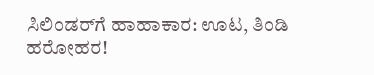ಸಿಲಿಂಡರ್‌ಗೆ ಹಾಹಾಕಾರ: ಊಟ, ತಿಂಡಿ ಹರೋಹರ!